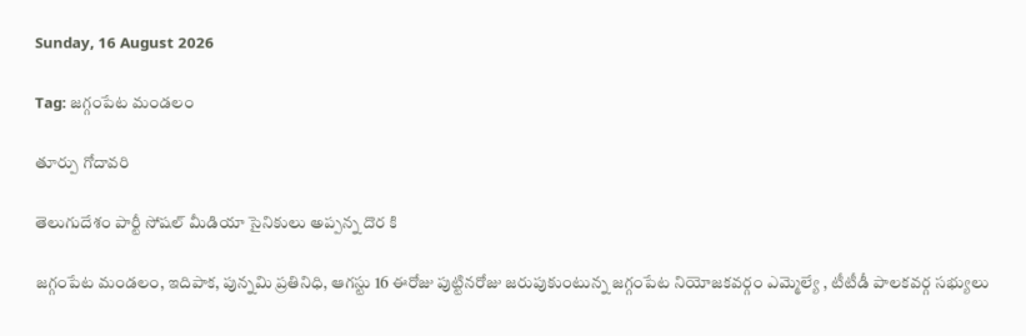Sunday, 16 August 2026

Tag: జగ్గంపేట మండలం

తూర్పు గోదావరి

తెలుగుదేశం పార్టీ సోషల్ మీడియా సైనికులు అప్పన్న దొర కి

జగ్గంపేట మండలం, ఇదిపాక, పున్నమి ప్రతినిధి, ఆగస్టు 16 ఈరోజు పుట్టినరోజు జరుపుకుంటున్న జగ్గంపేట నియోజకవర్గం ఎమ్మెల్యే , టీటీడీ పాలకవర్గ సభ్యులు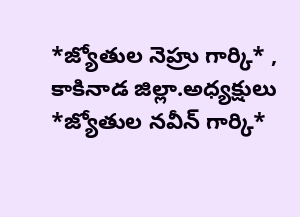*జ్యోతుల నెహ్రు గార్కి* , కాకినాడ జిల్లా.అధ్యక్షులు *జ్యోతుల నవీన్ గార్కి*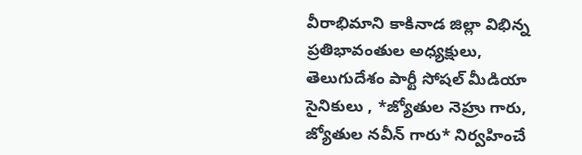వీరాభిమాని కాకినాడ జిల్లా విభిన్న ప్రతిభావంతుల అధ్యక్షులు, తెలుగుదేశం పార్టీ సోషల్ మీడియా సైనికులు , *జ్యోతుల నెహ్రు గారు, జ్యోతుల నవీన్ గారు* నిర్వహించే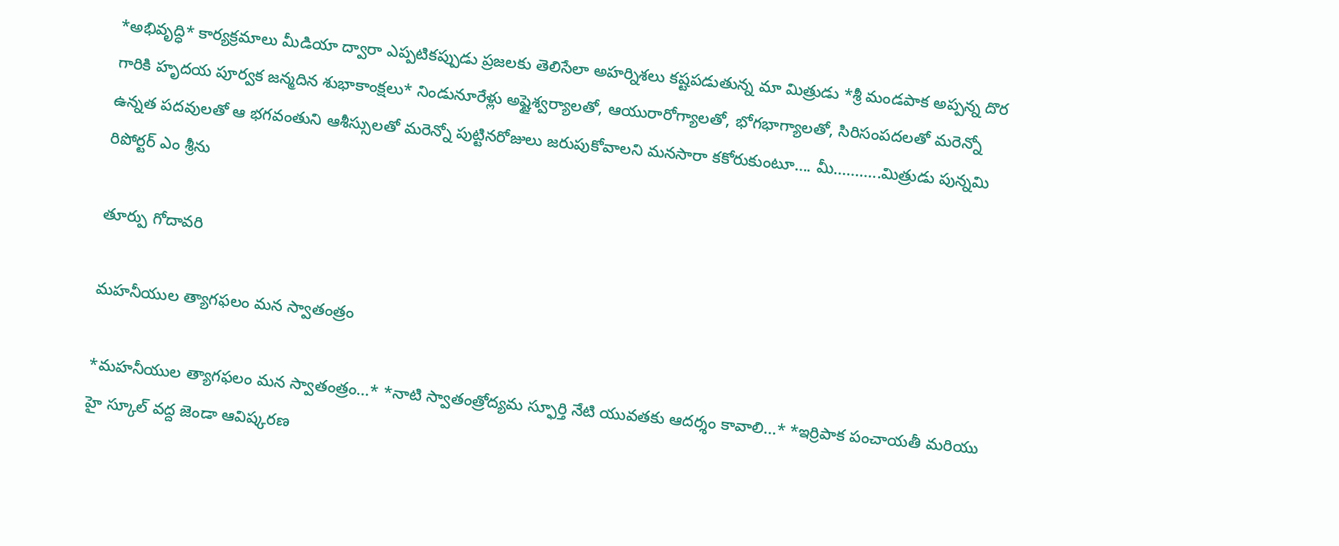*అభివృద్ధి* కార్యక్రమాలు మీడియా ద్వారా ఎప్పటికప్పుడు ప్రజలకు తెలిసేలా అహర్నిశలు కష్టపడుతున్న మా మిత్రుడు *శ్రీ మండపాక అప్పన్న దొర గారికి హృదయ పూర్వక జన్మదిన శుభాకాంక్షలు* నిండునూరేళ్లు అష్టైశ్వర్యాలతో, ఆయురారోగ్యాలతో, భోగభాగ్యాలతో, సిరిసంపదలతో మరెన్నో ఉన్నత పదవులతో ఆ భగవంతుని ఆశీస్సులతో మరెన్నో పుట్టినరోజులు జరుపుకోవాలని మనసారా కకోరుకుంటూ…. మీ………..మిత్రుడు పున్నమి రిపోర్టర్ ఎం శ్రీను

తూర్పు గోదావరి

మహనీయుల త్యాగఫలం మన స్వాతంత్రం

*మహనీయుల త్యాగఫలం మన స్వాతంత్రం…* *నాటి స్వాతంత్రోద్యమ స్ఫూర్తి నేటి యువతకు ఆదర్శం కావాలి…* *ఇర్రిపాక పంచాయతీ మరియు హై స్కూల్ వద్ద జెండా ఆవిష్కరణ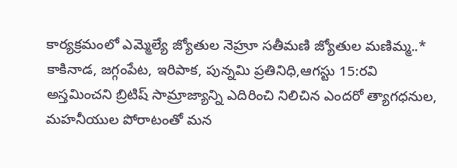కార్యక్రమంలో ఎమ్మెల్యే జ్యోతుల నెహ్రూ సతీమణి జ్యోతుల మణిమ్మ..* కాకినాడ, జగ్గంపేట, ఇరిపాక, పున్నమి ప్రతినిధి,ఆగస్టు 15:రవి అస్తమించని బ్రిటిష్ సామ్రాజ్యాన్ని ఎదిరించి నిలిచిన ఎందరో త్యాగధనుల, మహనీయుల పోరాటంతో మన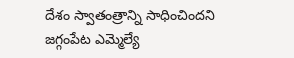దేశం స్వాతంత్రాన్ని సాధించిందని జగ్గంపేట ఎమ్మెల్యే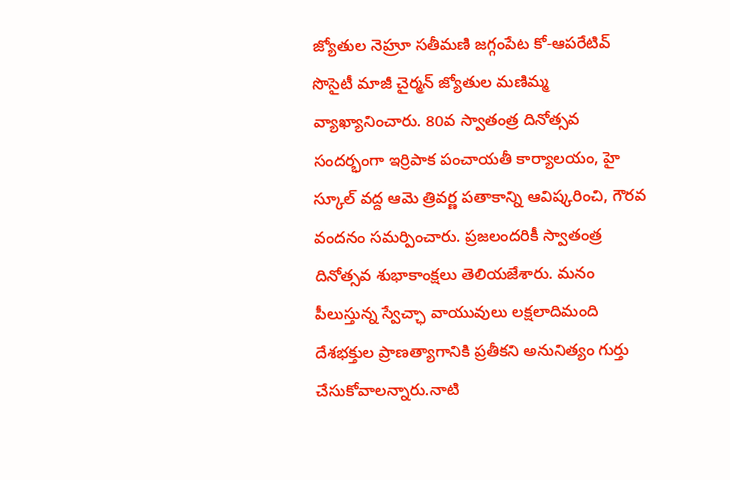జ్యోతుల నెహ్రూ సతీమణి జగ్గంపేట కో-ఆపరేటివ్ సొసైటీ మాజీ చైర్మన్ జ్యోతుల మణిమ్మ వ్యాఖ్యానించారు. 80వ స్వాతంత్ర దినోత్సవ సందర్భంగా ఇర్రిపాక పంచాయతీ కార్యాలయం, హై స్కూల్ వద్ద ఆమె త్రివర్ణ పతాకాన్ని ఆవిష్కరించి, గౌరవ వందనం సమర్పించారు. ప్రజలందరికీ స్వాతంత్ర దినోత్సవ శుభాకాంక్షలు తెలియజేశారు. మనం పీలుస్తున్న స్వేచ్ఛా వాయువులు లక్షలాదిమంది దేశభక్తుల ప్రాణత్యాగానికి ప్రతీకని అనునిత్యం గుర్తు చేసుకోవాలన్నారు.నాటి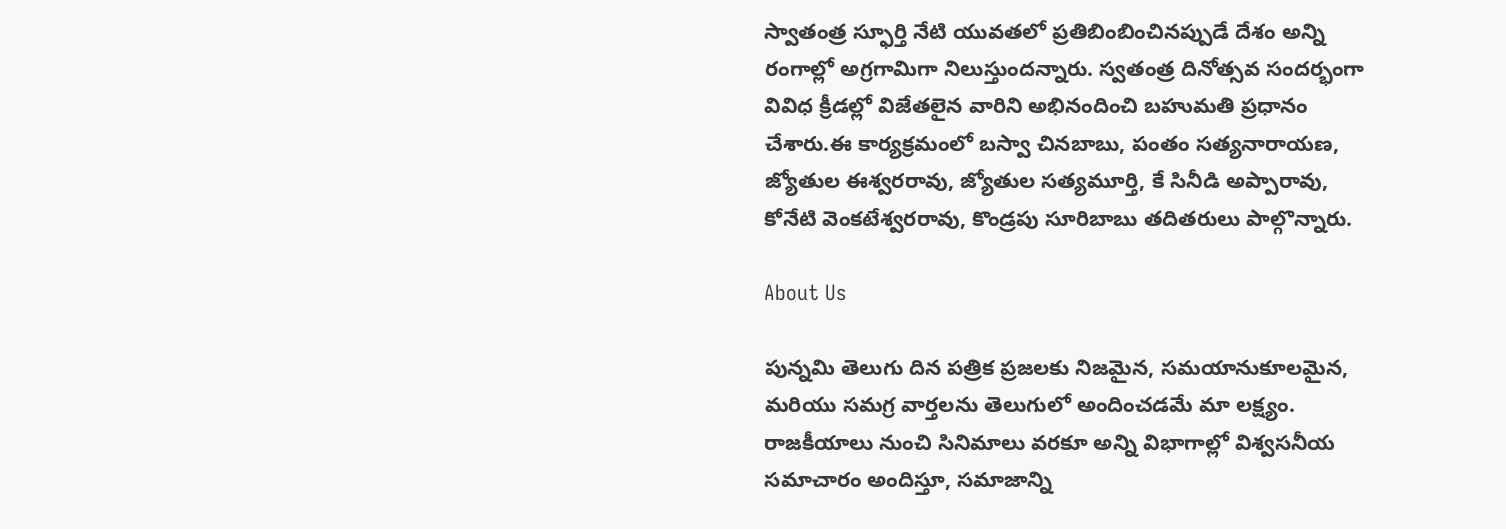స్వాతంత్ర స్ఫూర్తి నేటి యువతలో ప్రతిబింబించినప్పుడే దేశం అన్ని రంగాల్లో అగ్రగామిగా నిలుస్తుందన్నారు. స్వతంత్ర దినోత్సవ సందర్భంగా వివిధ క్రీడల్లో విజేతలైన వారిని అభినందించి బహుమతి ప్రధానం చేశారు.ఈ కార్యక్రమంలో బస్వా చినబాబు, పంతం సత్యనారాయణ, జ్యోతుల ఈశ్వరరావు, జ్యోతుల సత్యమూర్తి, కే సినీడి అప్పారావు, కోనేటి వెంకటేశ్వరరావు, కొండ్రపు సూరిబాబు తదితరులు పాల్గొన్నారు.

About Us

పున్నమి తెలుగు దిన పత్రిక ప్రజలకు నిజమైన, సమయానుకూలమైన, మరియు సమగ్ర వార్తలను తెలుగులో అందించడమే మా లక్ష్యం.
రాజకీయాలు నుంచి సినిమాలు వరకూ అన్ని విభాగాల్లో విశ్వసనీయ సమాచారం అందిస్తూ, సమాజాన్ని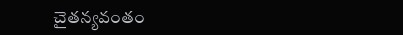చైతన్యవంతం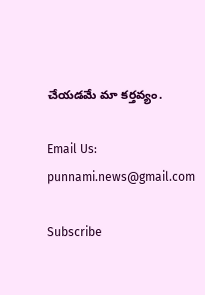చేయడమే మా కర్తవ్యం.

Email Us: punnami.news@gmail.com

Subscribe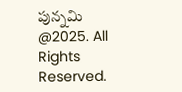పున్నమి  @2025. All Rights Reserved.